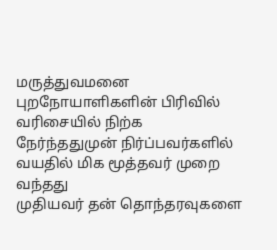மருத்துவமனை புறநோயாளிகளின் பிரிவில்
வரிசையில் நிற்க நேர்ந்ததுமுன் நிர்ப்பவர்களில் வயதில் மிக மூத்தவர் முறை வந்தது
முதியவர் தன் தொந்தரவுகளை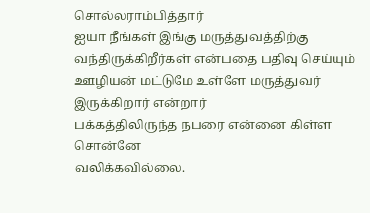சொல்லராம்பித்தார்
ஐயா நீங்கள் இங்கு மருத்துவத்திற்கு வந்திருக்கிறீர்கள் என்பதை பதிவு செய்யும் ஊழியன் மட்டுமே உள்ளே மருத்துவர் இருக்கிறார் என்றார்
பக்கத்திலிருந்த நபரை என்னை கிள்ள சொன்னே
வலிக்கவில்லை.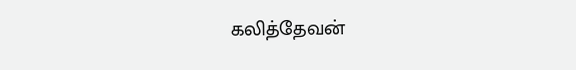கலித்தேவன்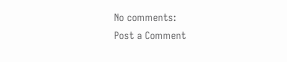No comments:
Post a Comment